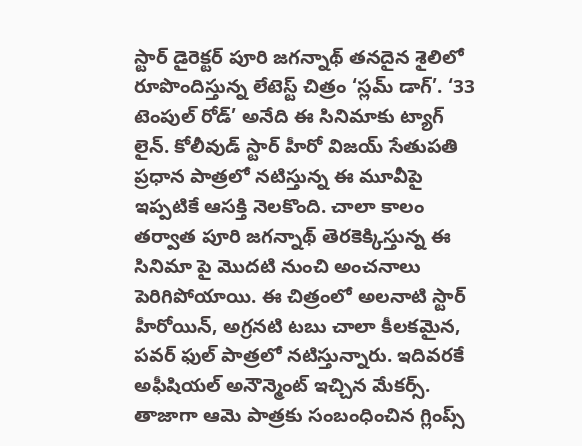స్టార్ డైరెక్టర్ పూరి జగన్నాథ్ తనదైన శైలిలో రూపొందిస్తున్న లేటెస్ట్ చిత్రం ‘స్లమ్ డాగ్’. ‘33 టెంపుల్ రోడ్’ అనేది ఈ సినిమాకు ట్యాగ్ లైన్. కోలీవుడ్ స్టార్ హీరో విజయ్ సేతుపతి ప్రధాన పాత్రలో నటిస్తున్న ఈ మూవీపై ఇప్పటికే ఆసక్తి నెలకొంది. చాలా కాలం తర్వాత పూరి జగన్నాథ్ తెరకెక్కిస్తున్న ఈ సినిమా పై మొదటి నుంచి అంచనాలు పెరిగిపోయాయి. ఈ చిత్రంలో అలనాటి స్టార్ హీరోయిన్, అగ్రనటి టబు చాలా కీలకమైన, పవర్ ఫుల్ పాత్రలో నటిస్తున్నారు. ఇదివరకే అఫీషియల్ అనౌన్మెంట్ ఇచ్చిన మేకర్స్. తాజాగా ఆమె పాత్రకు సంబంధించిన గ్లింప్స్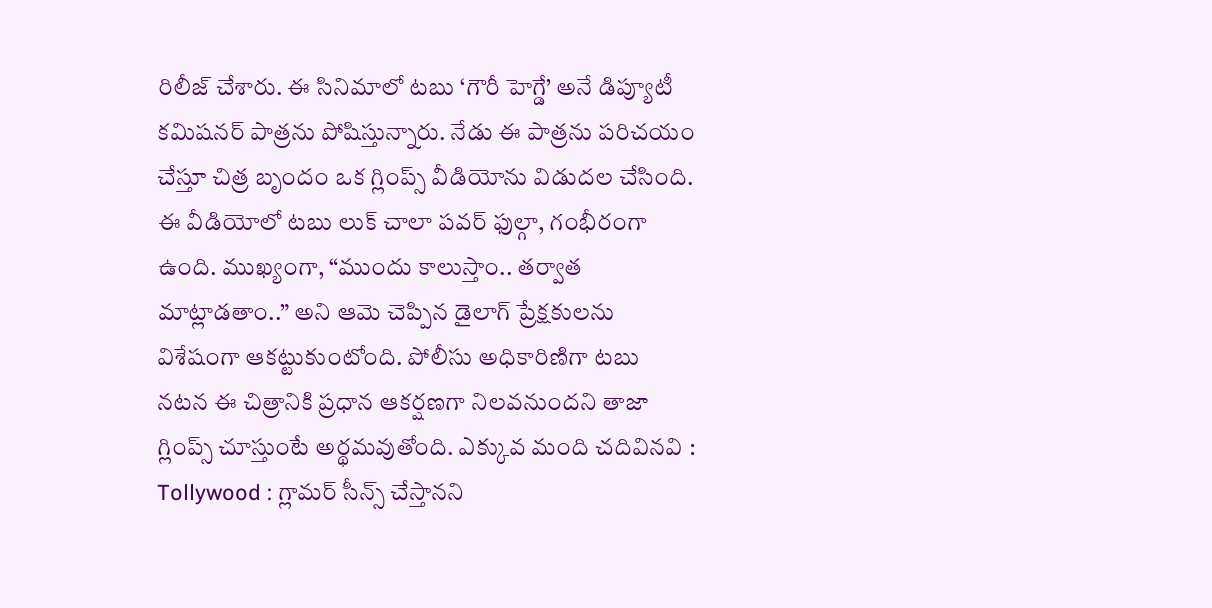రిలీజ్ చేశారు. ఈ సినిమాలో టబు ‘గౌరీ హెగ్డే’ అనే డిప్యూటీ కమిషనర్ పాత్రను పోషిస్తున్నారు. నేడు ఈ పాత్రను పరిచయం చేస్తూ చిత్ర బృందం ఒక గ్లింప్స్ వీడియోను విడుదల చేసింది. ఈ వీడియోలో టబు లుక్ చాలా పవర్ ఫుల్గా, గంభీరంగా ఉంది. ముఖ్యంగా, “ముందు కాలుస్తాం.. తర్వాత మాట్లాడతాం..” అని ఆమె చెప్పిన డైలాగ్ ప్రేక్షకులను విశేషంగా ఆకట్టుకుంటోంది. పోలీసు అధికారిణిగా టబు నటన ఈ చిత్రానికి ప్రధాన ఆకర్షణగా నిలవనుందని తాజా గ్లింప్స్ చూస్తుంటే అర్థమవుతోంది. ఎక్కువ మంది చదివినవి : Tollywood : గ్లామర్ సీన్స్ చేస్తానని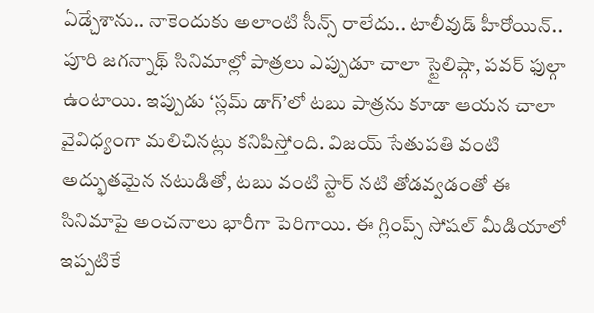ఏడ్చేశాను.. నాకెందుకు అలాంటి సీన్స్ రాలేదు.. టాలీవుడ్ హీరోయిన్.. పూరి జగన్నాథ్ సినిమాల్లో పాత్రలు ఎప్పుడూ చాలా స్టైలిష్గా, పవర్ ఫుల్గా ఉంటాయి. ఇప్పుడు ‘స్లమ్ డాగ్’లో టబు పాత్రను కూడా ఆయన చాలా వైవిధ్యంగా మలిచినట్లు కనిపిస్తోంది. విజయ్ సేతుపతి వంటి అద్భుతమైన నటుడితో, టబు వంటి స్టార్ నటి తోడవ్వడంతో ఈ సినిమాపై అంచనాలు భారీగా పెరిగాయి. ఈ గ్లింప్స్ సోషల్ మీడియాలో ఇప్పటికే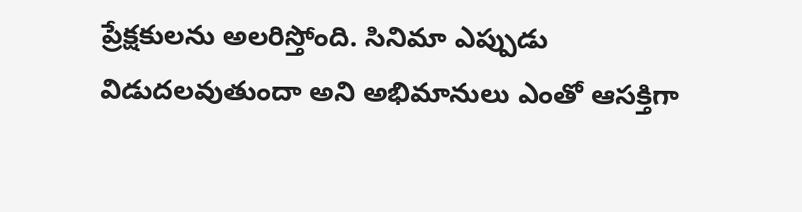ప్రేక్షకులను అలరిస్తోంది. సినిమా ఎప్పుడు విడుదలవుతుందా అని అభిమానులు ఎంతో ఆసక్తిగా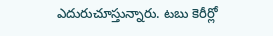ఎదురుచూస్తున్నారు. టబు కెరీర్లో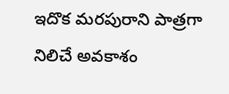ఇదొక మరపురాని పాత్రగా నిలిచే అవకాశం